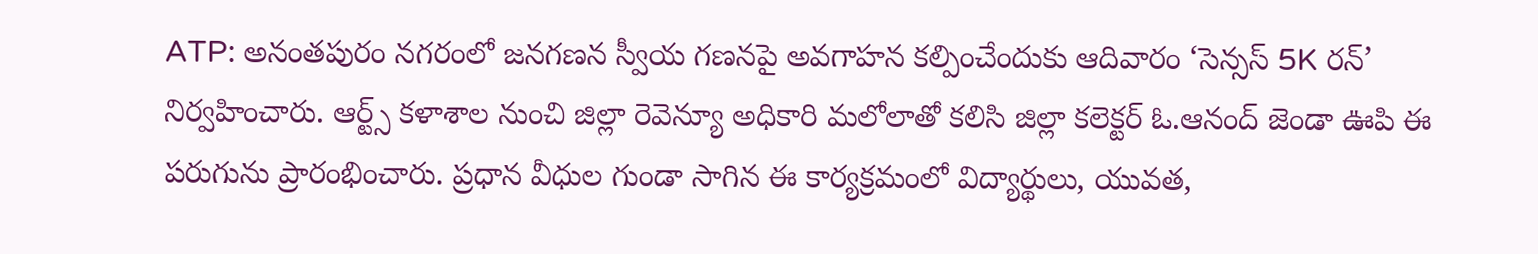ATP: అనంతపురం నగరంలో జనగణన స్వీయ గణనపై అవగాహన కల్పించేందుకు ఆదివారం ‘సెన్సస్ 5K రన్’ నిర్వహించారు. ఆర్ట్స్ కళాశాల నుంచి జిల్లా రెవెన్యూ అధికారి మలోలాతో కలిసి జిల్లా కలెక్టర్ ఓ.ఆనంద్ జెండా ఊపి ఈ పరుగును ప్రారంభించారు. ప్రధాన వీధుల గుండా సాగిన ఈ కార్యక్రమంలో విద్యార్థులు, యువత,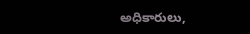అధికారులు,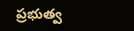ప్రభుత్వ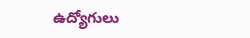ఉద్యోగులు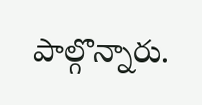పాల్గొన్నారు.